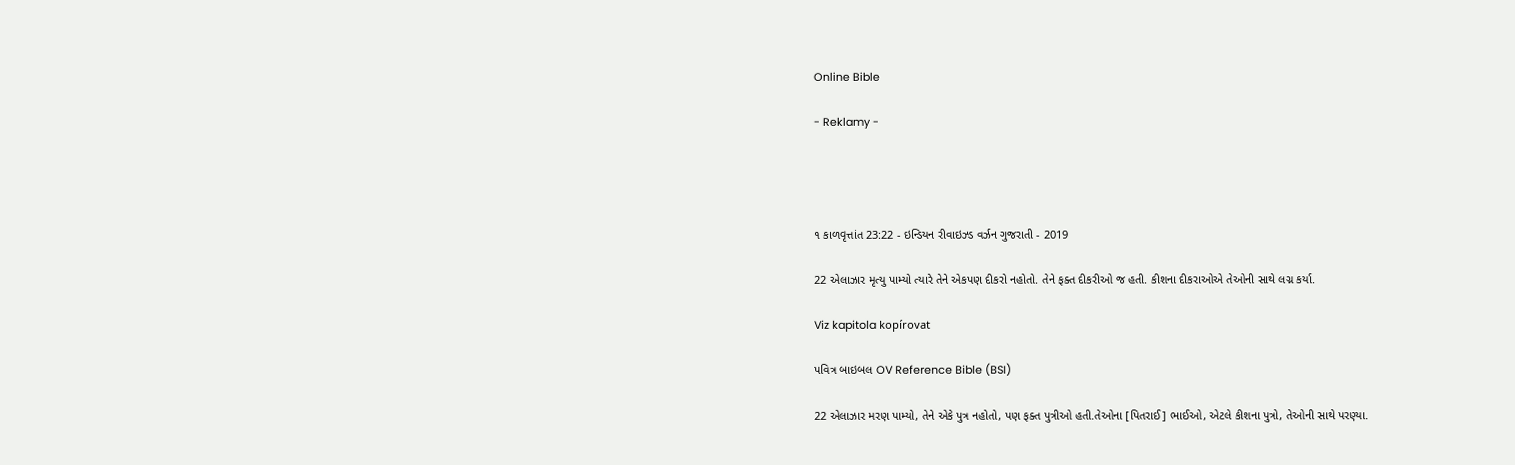Online Bible

- Reklamy -




૧ કાળવૃત્તાંત 23:22 - ઇન્ડિયન રીવાઇઝ્ડ વર્ઝન ગુજરાતી - 2019

22 એલાઝાર મૃત્યુ પામ્યો ત્યારે તેને એકપણ દીકરો નહોતો. તેને ફક્ત દીકરીઓ જ હતી. કીશના દીકરાઓએ તેઓની સાથે લગ્ન કર્યા.

Viz kapitola kopírovat

પવિત્ર બાઇબલ OV Reference Bible (BSI)

22 એલાઝાર મરણ પામ્યો, તેને એકે પુત્ર નહોતો, પણ ફક્ત પુત્રીઓ હતી.તેઓના [પિતરાઈ] ભાઈઓ, એટલે કીશના પુત્રો, તેઓની સાથે પરણ્યા.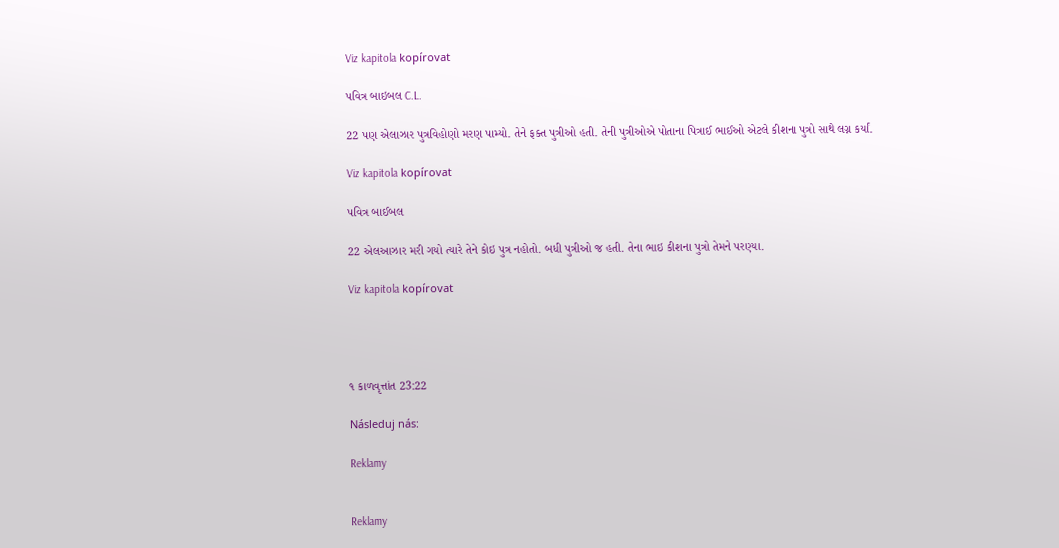Viz kapitola kopírovat

પવિત્ર બાઇબલ C.L.

22 પણ એલાઝાર પુત્રવિહોણો મરણ પામ્યો. તેને ફક્ત પુત્રીઓ હતી. તેની પુત્રીઓએ પોતાના પિત્રાઈ ભાઈઓ એટલે કીશના પુત્રો સાથે લગ્ન કર્યાં.

Viz kapitola kopírovat

પવિત્ર બાઈબલ

22 એલઆઝાર મરી ગયો ત્યારે તેને કોઇ પુત્ર નહોતો. બધી પુત્રીઓ જ હતી. તેના ભાઇ કીશના પુત્રો તેમને પરણ્યા.

Viz kapitola kopírovat




૧ કાળવૃત્તાંત 23:22

Následuj nás:

Reklamy


Reklamy